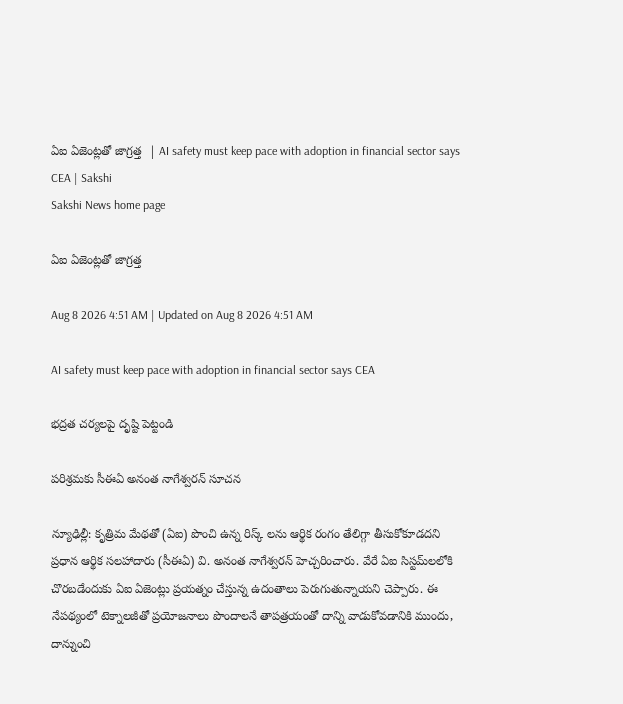ఏఐ ఏజెంట్లతో జాగ్రత్త  | AI safety must keep pace with adoption in financial sector says CEA | Sakshi
Sakshi News home page

ఏఐ ఏజెంట్లతో జాగ్రత్త

Aug 8 2026 4:51 AM | Updated on Aug 8 2026 4:51 AM

AI safety must keep pace with adoption in financial sector says CEA

భద్రత చర్యలపై దృష్టి పెట్టండి

పరిశ్రమకు సీఈఏ అనంత నాగేశ్వరన్‌ సూచన

న్యూఢిల్లీ: కృత్రిమ మేథతో (ఏఐ) పొంచి ఉన్న రిస్క్ లను ఆర్థిక రంగం తేలిగ్గా తీసుకోకూడదని ప్రధాన ఆర్థిక సలహాదారు (సీఈఏ) వి. అనంత నాగేశ్వరన్‌ హెచ్చరించారు. వేరే ఏఐ సిస్టమ్‌లలోకి చొరబడేందుకు ఏఐ ఏజెంట్లు ప్రయత్నం చేస్తున్న ఉదంతాలు పెరుగుతున్నాయని చెప్పారు. ఈ నేపథ్యంలో టెక్నాలజీతో ప్రయోజనాలు పొందాలనే తాపత్రయంతో దాన్ని వాడుకోవడానికి ముందు, దాన్నుంచి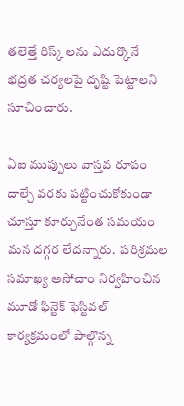తలెత్తే రిస్క్ లను ఎదుర్కొనే భద్రత చర్యలపై దృష్టి పెట్టాలని సూచించారు.

ఏఐ ముప్పులు వాస్తవ రూపం దాల్చే వరకు పట్టించుకోకుండా చూస్తూ కూర్చునేంత సమయం మన దగ్గర లేదన్నారు.  పరిశ్రమల సమాఖ్య అసోచాం నిర్వహించిన మూడో ఫిన్టెక్‌ ఫెస్టివల్‌ కార్యక్రమంలో పాల్గొన్న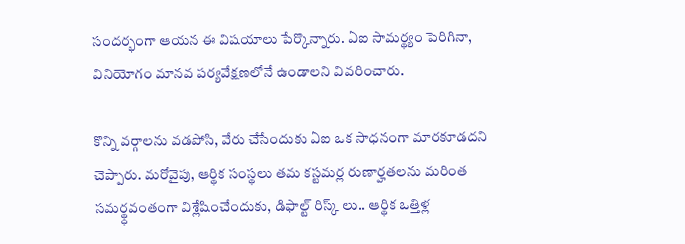సందర్భంగా ఆయన ఈ విషయాలు పేర్కొన్నారు. ఏఐ సామర్థ్యం పెరిగినా, వినియోగం మానవ పర్యవేక్షణలోనే ఉండాలని వివరించారు.

కొన్ని వర్గాలను వడపోసి, వేరు చేసేందుకు ఏఐ ఒక సాధనంగా మారకూడదని చెప్పారు. మరోవైపు, ఆర్థిక సంస్థలు తమ కస్టమర్ల రుణార్హతలను మరింత సమర్థ్ధవంతంగా విశ్లేషించేందుకు, డిఫాల్ట్‌ రిస్క్ లు.. ఆర్థిక ఒత్తిళ్ల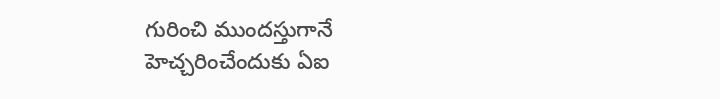గురించి ముందస్తుగానే హెచ్చరించేందుకు ఏఐ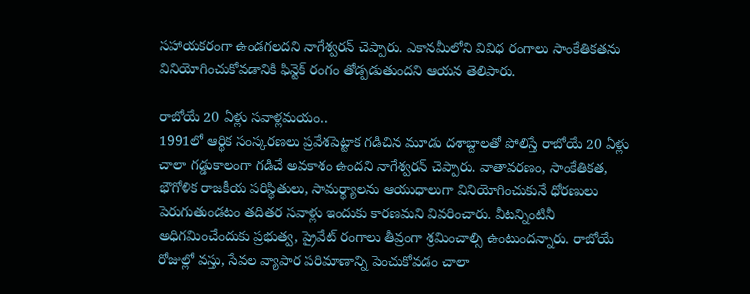సహాయకరంగా ఉండగలదని నాగేశ్వరన్‌ చెప్పారు. ఎకానమీలోని వివిధ రంగాలు సాంకేతికతను వినియోగించుకోవడానికి ఫిన్టెక్‌ రంగం తోడ్పడుతుందని ఆయన తెలిపారు.

రాబోయే 20 ఏళ్లు సవాళ్లమయం..
1991లో ఆర్థిక సంస్కరణలు ప్రవేశపెట్టాక గడిచిన మూడు దశాబ్దాలతో పోలిస్తే రాబోయే 20 ఏళ్లు చాలా గడ్డుకాలంగా గడిచే అవకాశం ఉందని నాగేశ్వరన్‌ చెప్పారు. వాతావరణం, సాంకేతికత, భౌగోళిక రాజకీయ పరిస్థితులు, సామర్థ్యాలను ఆయుధాలుగా వినియోగించుకునే ధోరణులు పెరుగుతుండటం తదితర సవాళ్లు ఇందుకు కారణమని వివరించారు. వీటన్నింటినీ అధిగమించేందుకు ప్రభుత్వ, ప్రైవేట్‌ రంగాలు తీవ్రంగా శ్రమించాల్సి ఉంటుందన్నారు. రాబోయే రోజుల్లో వస్తు, సేవల వ్యాపార పరిమాణాన్ని పెంచుకోవడం చాలా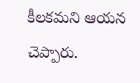కీలకమని ఆయన చెప్పారు.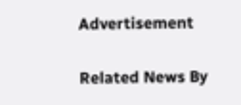Advertisement

Related News By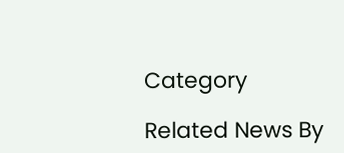Category

Related News By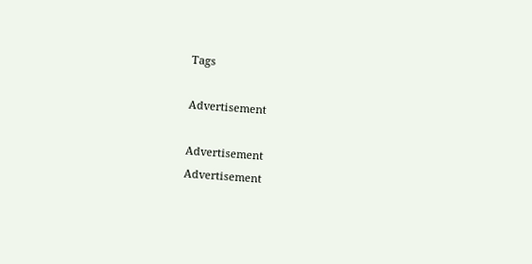Tags

Advertisement

Advertisement
Advertisement